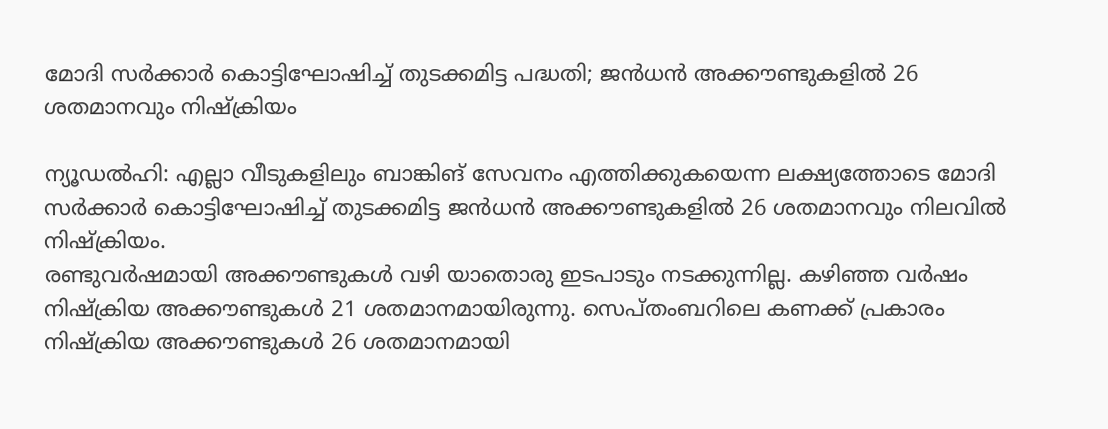മോദി സർക്കാർ കൊട്ടിഘോഷിച്ച് തുടക്കമിട്ട പദ്ധതി; ജൻധൻ അക്കൗണ്ടുകളിൽ 26 ശതമാനവും നിഷ്ക്രിയം

ന്യൂഡൽഹി: എല്ലാ വീടുകളിലും ബാങ്കിങ് സേവനം എത്തിക്കുകയെന്ന ലക്ഷ്യത്തോടെ മോദി സർക്കാർ കൊട്ടിഘോഷിച്ച് തുടക്കമിട്ട ജൻധൻ അക്കൗണ്ടുകളിൽ 26 ശതമാനവും നിലവിൽ നിഷ്ക്രിയം.
രണ്ടുവർഷമായി അക്കൗണ്ടുകൾ വഴി യാതൊരു ഇടപാടും നടക്കുന്നില്ല. കഴിഞ്ഞ വർഷം നിഷ്ക്രിയ അക്കൗണ്ടുകൾ 21 ശതമാനമായിരുന്നു. സെപ്തംബറിലെ കണക്ക് പ്രകാരം നിഷ്ക്രിയ അക്കൗണ്ടുകൾ 26 ശതമാനമായി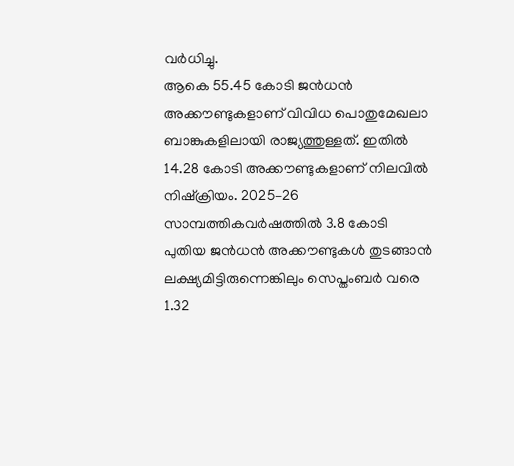വർധിച്ചു.
ആകെ 55.45 കോടി ജൻധൻ അക്കൗണ്ടുകളാണ് വിവിധ പൊതുമേഖലാ ബാങ്കുകളിലായി രാജ്യത്തുള്ളത്. ഇതിൽ 14.28 കോടി അക്കൗണ്ടുകളാണ് നിലവിൽ നിഷ്ക്രിയം. 2025–26 സാമ്പത്തികവർഷത്തിൽ 3.8 കോടി പുതിയ ജൻധൻ അക്കൗണ്ടുകൾ തുടങ്ങാൻ ലക്ഷ്യമിട്ടിരുന്നെങ്കിലും സെപ്തംബർ വരെ 1.32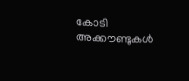കോടി അക്കൗണ്ടുകൾ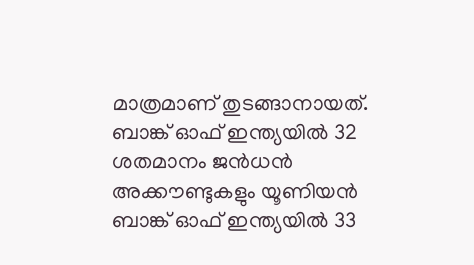മാത്രമാണ് തുടങ്ങാനായത്.
ബാങ്ക് ഓഫ് ഇന്ത്യയിൽ 32 ശതമാനം ജൻധൻ അക്കൗണ്ടുകളും യൂണിയൻ ബാങ്ക് ഓഫ് ഇന്ത്യയിൽ 33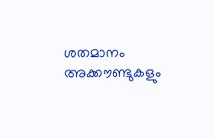ശതമാനം അക്കൗണ്ടുകളും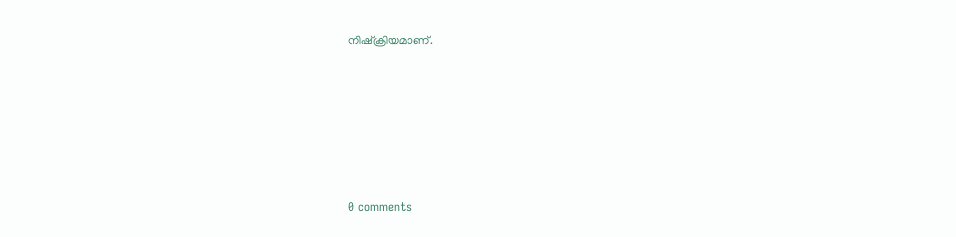നിഷ്ക്രിയമാണ്.










0 comments